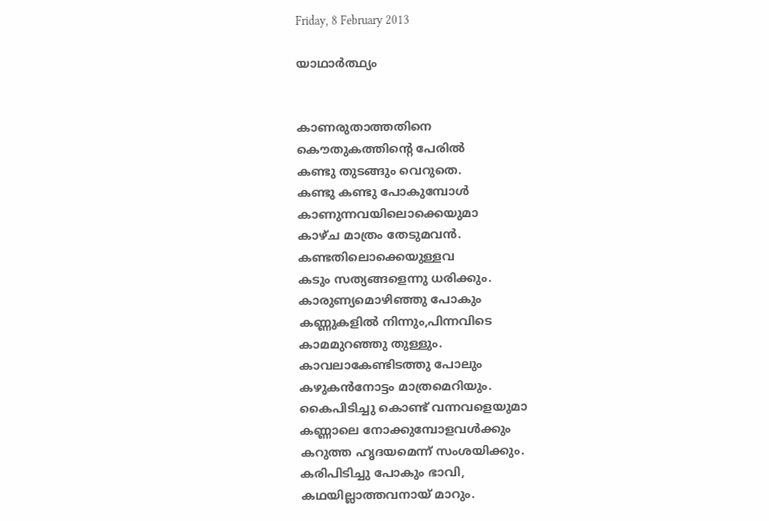Friday, 8 February 2013

യാഥാര്‍ത്ഥ്യം


കാണരുതാത്തതിനെ
കൌതുകത്തിന്റെ പേരില്‍
കണ്ടു തുടങ്ങും വെറുതെ.
കണ്ടു കണ്ടു പോകുമ്പോള്‍
കാണുന്നവയിലൊക്കെയുമാ
കാഴ്ച മാത്രം തേടുമവന്‍.
കണ്ടതിലൊക്കെയുള്ളവ
കടും സത്യങ്ങളെന്നു ധരിക്കും.
കാരുണ്യമൊഴിഞ്ഞു പോകും
കണ്ണുകളില്‍ നിന്നും,പിന്നവിടെ
കാമമുറഞ്ഞു തുള്ളും.
കാവലാകേണ്ടിടത്തു പോലും
കഴുകന്‍നോട്ടം മാത്രമെറിയും.
കൈപിടിച്ചു കൊണ്ട് വന്നവളെയുമാ
കണ്ണാലെ നോക്കുമ്പോളവള്‍ക്കും
കറുത്ത ഹൃദയമെന്ന് സംശയിക്കും.
കരിപിടിച്ചു പോകും ഭാവി,
കഥയില്ലാത്തവനായ് മാറും.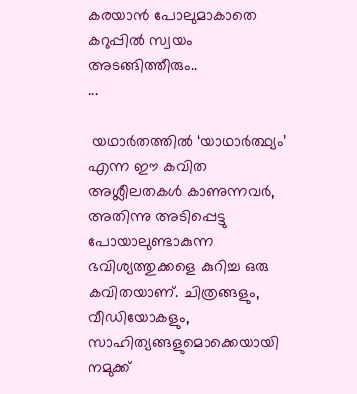കരയാന്‍ പോലുമാകാതെ
കറുപ്പില്‍ സ്വയം അടങ്ങിത്തീരും..
...

 യഥാര്‍തത്തില്‍ ‘യാഥാര്‍ത്ഥ്യം’ എന്ന ഈ കവിത അശ്ലീലതകള്‍ കാണുന്നവര്‍, അതിന്നു അടിപ്പെട്ടു പോയാലുണ്ടാകുന്ന ഭവിശ്യത്തുക്കളെ കുറിച്ച ഒരു കവിതയാണ്. ചിത്രങ്ങളും, വീഡിയോകളും, സാഹിത്യങ്ങളുമൊക്കെയായി നമുക്ക്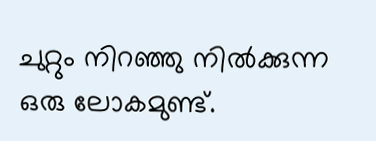ചുറ്റും നിറഞ്ഞു നില്‍ക്കുന്ന ഒരു ലോകമുണ്ട്.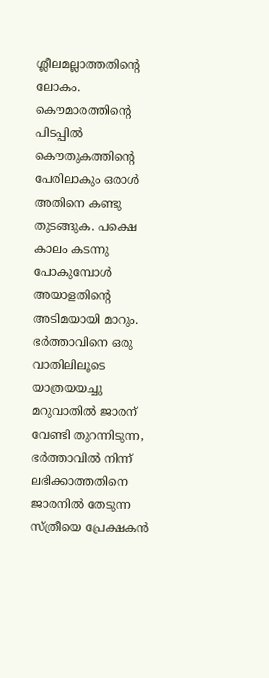ശ്ലീലമല്ലാത്തതിന്റെ ലോകം.
കൌമാരത്തിന്റെ പിടപ്പില്‍ കൌതുകത്തിന്റെ പേരിലാകും ഒരാള്‍ അതിനെ കണ്ടു തുടങ്ങുക. പക്ഷെ കാലം കടന്നു പോകുമ്പോള്‍ അയാളതിന്റെ അടിമയായി മാറും. ഭര്‍ത്താവിനെ ഒരു വാതിലിലൂടെ യാത്രയയച്ചു മറുവാതില്‍ ജാരന് വേണ്ടി തുറന്നിടുന്ന, ഭര്‍ത്താവില്‍ നിന്ന് ലഭിക്കാത്തതിനെ ജാരനില്‍ തേടുന്ന സ്ത്രീയെ പ്രേക്ഷകന്‍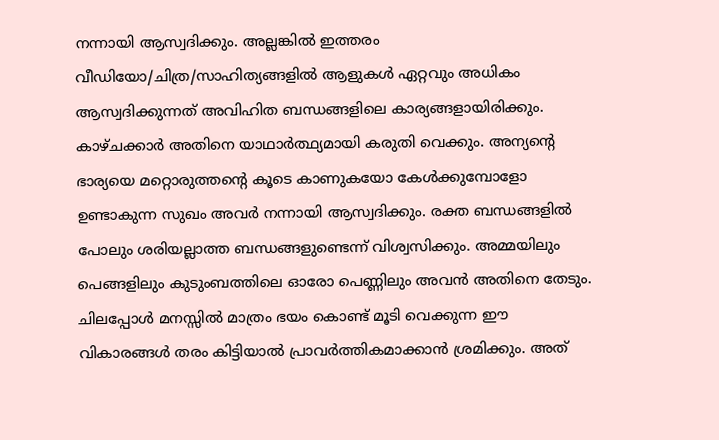നന്നായി ആസ്വദിക്കും. അല്ലങ്കില്‍ ഇത്തരം വീഡിയോ/ചിത്ര/സാഹിത്യങ്ങളില്‍ ആളുകള്‍ ഏറ്റവും അധികം ആസ്വദിക്കുന്നത് അവിഹിത ബന്ധങ്ങളിലെ കാര്യങ്ങളായിരിക്കും. കാഴ്ചക്കാര്‍ അതിനെ യാഥാര്‍ത്ഥ്യമായി കരുതി വെക്കും. അന്യന്റെ ഭാര്യയെ മറ്റൊരുത്തന്റെ കൂടെ കാണുകയോ കേള്‍ക്കുമ്പോളോ ഉണ്ടാകുന്ന സുഖം അവര്‍ നന്നായി ആസ്വദിക്കും. രക്ത ബന്ധങ്ങളില്‍ പോലും ശരിയല്ലാത്ത ബന്ധങ്ങളുണ്ടെന്ന് വിശ്വസിക്കും. അമ്മയിലും പെങ്ങളിലും കുടുംബത്തിലെ ഓരോ പെണ്ണിലും അവന്‍ അതിനെ തേടും.
ചിലപ്പോള്‍ മനസ്സില്‍ മാത്രം ഭയം കൊണ്ട് മൂടി വെക്കുന്ന ഈ വികാരങ്ങള്‍ തരം കിട്ടിയാല്‍ പ്രാവര്‍ത്തികമാക്കാന്‍ ശ്രമിക്കും. അത്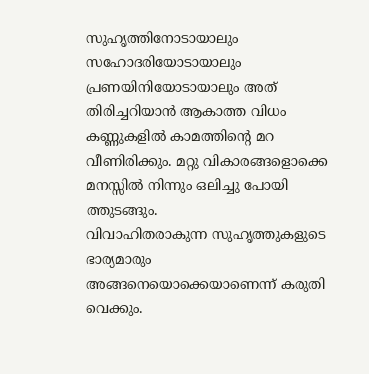സുഹൃത്തിനോടായാലും സഹോദരിയോടായാലും പ്രണയിനിയോടായാലും അത് തിരിച്ചറിയാന്‍ ആകാത്ത വിധം കണ്ണുകളില്‍ കാമത്തിന്റെ മറ വീണിരിക്കും. മറ്റു വികാരങ്ങളൊക്കെ മനസ്സില്‍ നിന്നും ഒലിച്ചു പോയി ത്തുടങ്ങും.
വിവാഹിതരാകുന്ന സുഹൃത്തുകളുടെ ഭാര്യമാരും അങ്ങനെയൊക്കെയാണെന്ന് കരുതി വെക്കും.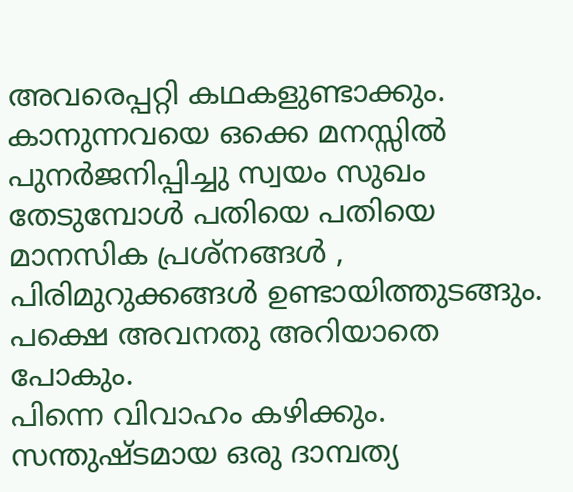അവരെപ്പറ്റി കഥകളുണ്ടാക്കും.
കാനുന്നവയെ ഒക്കെ മനസ്സില്‍ പുനര്‍ജനിപ്പിച്ചു സ്വയം സുഖം തേടുമ്പോള്‍ പതിയെ പതിയെ മാനസിക പ്രശ്നങ്ങള്‍ , പിരിമുറുക്കങ്ങള്‍ ഉണ്ടായിത്തുടങ്ങും. പക്ഷെ അവനതു അറിയാതെ പോകും.
പിന്നെ വിവാഹം കഴിക്കും. സന്തുഷ്ടമായ ഒരു ദാമ്പത്യ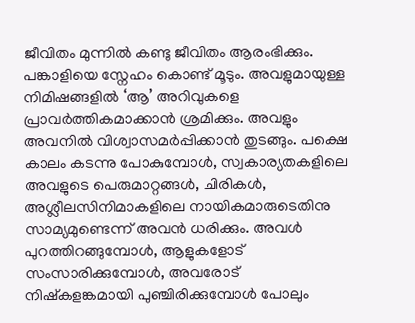ജീവിതം മുന്നില്‍ കണ്ടു ജീവിതം ആരംഭിക്കും. പങ്കാളിയെ സ്നേഹം കൊണ്ട് മൂടും. അവളുമായുള്ള നിമിഷങ്ങളില്‍ ‘ആ’ അറിവുകളെ പ്രാവര്‍ത്തികമാക്കാന്‍ ശ്രമിക്കും. അവളും അവനില്‍ വിശ്വാസമര്‍പ്പിക്കാന്‍ തുടങ്ങും. പക്ഷെ കാലം കടന്നു പോകുമ്പോള്‍, സ്വകാര്യതകളിലെ അവളുടെ പെരുമാറ്റങ്ങള്‍, ചിരികള്‍, അശ്ലീലസിനിമാകളിലെ നായികമാരുടെതിനു സാമ്യമുണ്ടെന്ന് അവന്‍ ധരിക്കും. അവള്‍ പുറത്തിറങ്ങുമ്പോള്‍, ആളുകളോട് സംസാരിക്കുമ്പോള്‍, അവരോട് നിഷ്കളങ്കമായി പുഞ്ചിരിക്കുമ്പോള്‍ പോലും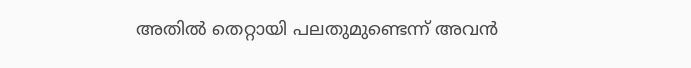അതില്‍ തെറ്റായി പലതുമുണ്ടെന്ന് അവന്‍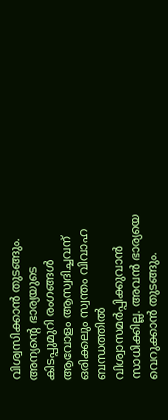വിശ്വസിക്കാന്‍ തുടങ്ങും. അന്യന്റെ ഭാര്യയുടെ കിടപ്പുമുറി രംഗങ്ങള്‍ ആവോളം ആസ്വദിച്ചവന് ഒരിക്കലും സ്വന്തം വിവാഹ ബന്ധത്തില്‍ വിശ്വാസമര്‍പ്പിക്കുവാന്‍ സാധിക്കില്ല. അവന്‍ ഭാര്യയെ വെറുക്കാന്‍ തുടങ്ങും.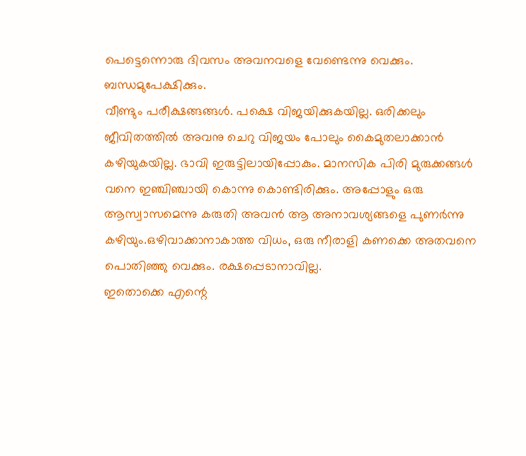പെട്ടെന്നൊരു ദിവസം അവനവളെ വേണ്ടെന്നു വെക്കും. ബന്ധമുപേക്ഷിക്കും.
വീണ്ടും പരീക്ഷങ്ങങ്ങള്‍. പക്ഷെ വിജയിക്കുകയില്ല. ഒരിക്കലും ജീവിതത്തില്‍ അവനു ചെറു വിജയം പോലും കൈമുതലാക്കാന്‍ കഴിയുകയില്ല. ഭാവി ഇരുട്ടിലായിപ്പോകും. മാനസിക പിരി മുരുക്കങ്ങള്‍ വനെ ഇഞ്ചിഞ്ചായി കൊന്നു കൊണ്ടിരിക്കും. അപ്പോളും ഒരു ആസ്വാസമെന്നു കരുതി അവന്‍ ആ അനാവശ്യങ്ങളെ പുണര്‍ന്നു കഴിയും.ഒഴിവാക്കാനാകാത്ത വിധം, ഒരു നീരാളി കണക്കെ അതവനെ പൊതിഞ്ഞു വെക്കും. രക്ഷപ്പെടാനാവില്ല.
ഇതൊക്കെ എന്റെ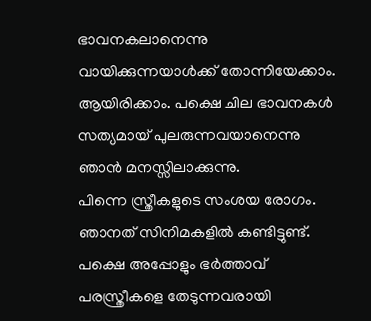ഭാവനകലാനെന്നു വായിക്കുന്നയാള്‍ക്ക്‌ തോന്നിയേക്കാം. ആയിരിക്കാം. പക്ഷെ ചില ഭാവനകള്‍ സത്യമായ് പുലരുന്നവയാനെന്നു ഞാന്‍ മനസ്സിലാക്കുന്നു.
പിന്നെ സ്ത്രീകളുടെ സംശയ രോഗം. ഞാനത് സിനിമകളില്‍ കണ്ടിട്ടുണ്ട്. പക്ഷെ അപ്പോളും ഭര്‍ത്താവ് പരസ്ത്രീകളെ തേടുന്നവരായി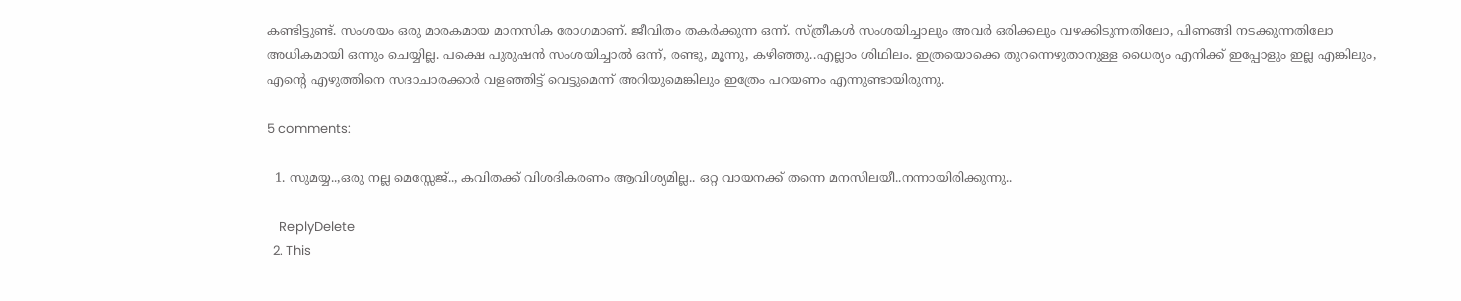കണ്ടിട്ടുണ്ട്. സംശയം ഒരു മാരകമായ മാനസിക രോഗമാണ്. ജീവിതം തകര്‍ക്കുന്ന ഒന്ന്. സ്ത്രീകള്‍ സംശയിച്ചാലും അവര്‍ ഒരിക്കലും വഴക്കിടുന്നതിലോ, പിണങ്ങി നടക്കുന്നതിലോ അധികമായി ഒന്നും ചെയ്യില്ല. പക്ഷെ പുരുഷന്‍ സംശയിച്ചാല്‍ ഒന്ന്, രണ്ടു, മൂന്നു, കഴിഞ്ഞു..എല്ലാം ശിഥിലം. ഇത്രയൊക്കെ തുറന്നെഴുതാനുള്ള ധൈര്യം എനിക്ക് ഇപ്പോളും ഇല്ല എങ്കിലും, എന്റെ എഴുത്തിനെ സദാചാരക്കാര്‍ വളഞ്ഞിട്ട് വെട്ടുമെന്ന് അറിയുമെങ്കിലും ഇത്രേം പറയണം എന്നുണ്ടായിരുന്നു.

5 comments:

  1. സുമയ്യ..,ഒരു നല്ല മെസ്സേജ്.., കവിതക്ക് വിശദികരണം ആവിശ്യമില്ല.. ഒറ്റ വായനക്ക് തന്നെ മനസിലയീ..നന്നായിരിക്കുന്നു..

    ReplyDelete
  2. This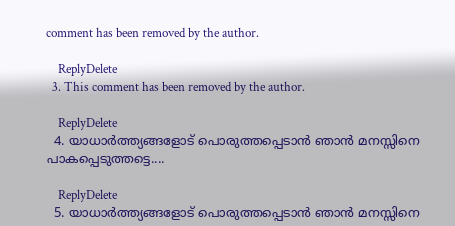comment has been removed by the author.

    ReplyDelete
  3. This comment has been removed by the author.

    ReplyDelete
  4. യാധാർത്ത്യങ്ങളോട്‌ പൊരുത്തപ്പെടാൻ ഞാൻ മനസ്സിനെ പാകപ്പെടുത്തട്ടെ....

    ReplyDelete
  5. യാധാർത്ത്യങ്ങളോട്‌ പൊരുത്തപ്പെടാൻ ഞാൻ മനസ്സിനെ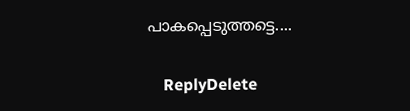പാകപ്പെടുത്തട്ടെ....

    ReplyDelete